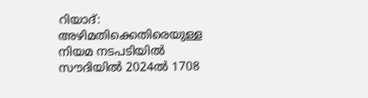റിയാദ്: അഴിമതിക്കെതിരെയുള്ള നിയമ നടപടിയിൽ സൗദിയിൽ 2024ൽ 1708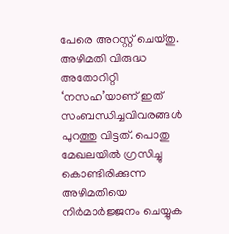പേരെ അറസ്റ്റ് ചെയ്തു. അഴിമതി വിരുദ്ധ അതോറിറ്റി ‘നസഹ’യാണ് ഇത് സംബന്ധിച്ചവിവരങ്ങൾ പുറത്തു വിട്ടത്. പൊതു മേഖലയിൽ ഗ്രസിച്ചു കൊണ്ടിരിക്കുന്ന അഴിമതിയെ നിർമാർജ്ജനം ചെയ്യുക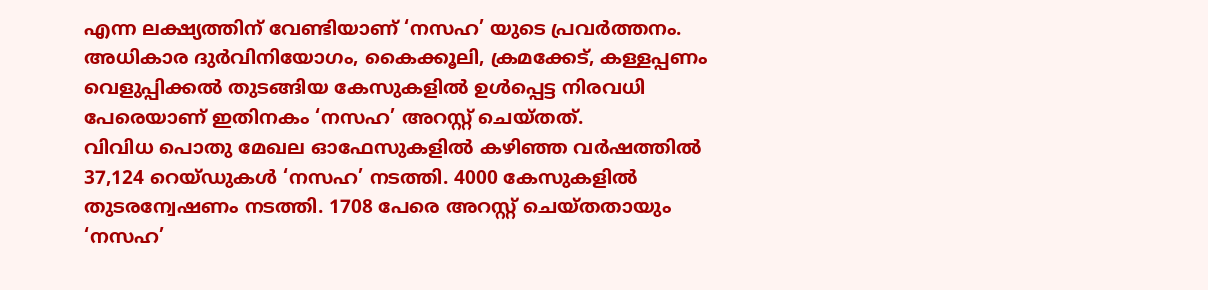എന്ന ലക്ഷ്യത്തിന് വേണ്ടിയാണ് ‘നസഹ’ യുടെ പ്രവർത്തനം. അധികാര ദുർവിനിയോഗം, കൈക്കൂലി, ക്രമക്കേട്, കള്ളപ്പണം വെളുപ്പിക്കൽ തുടങ്ങിയ കേസുകളിൽ ഉൾപ്പെട്ട നിരവധി പേരെയാണ് ഇതിനകം ‘നസഹ’ അറസ്റ്റ് ചെയ്തത്.
വിവിധ പൊതു മേഖല ഓഫേസുകളിൽ കഴിഞ്ഞ വർഷത്തിൽ 37,124 റെയ്ഡുകൾ ‘നസഹ’ നടത്തി. 4000 കേസുകളിൽ തുടരന്വേഷണം നടത്തി. 1708 പേരെ അറസ്റ്റ് ചെയ്തതായും ‘നസഹ’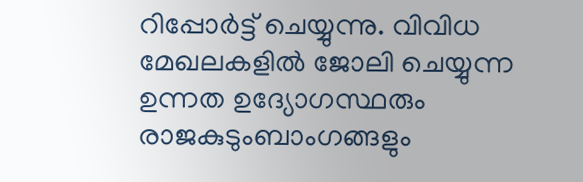റിപ്പോർട്ട് ചെയ്യുന്നു. വിവിധ മേഖലകളിൽ ജോലി ചെയ്യുന്ന ഉന്നത ഉദ്യോഗസ്ഥരും രാജകുടുംബാംഗങ്ങളും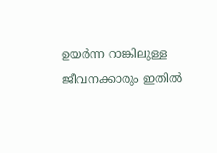ഉയർന്ന റാങ്കിലുള്ള ജീവനക്കാരും ഇതിൽ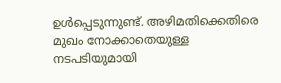ഉൾപ്പെടുന്നുണ്ട്. അഴിമതിക്കെതിരെ മുഖം നോക്കാതെയുള്ള നടപടിയുമായി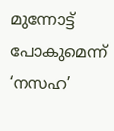മുന്നോട്ട് പോകുമെന്ന് ‘നസഹ’